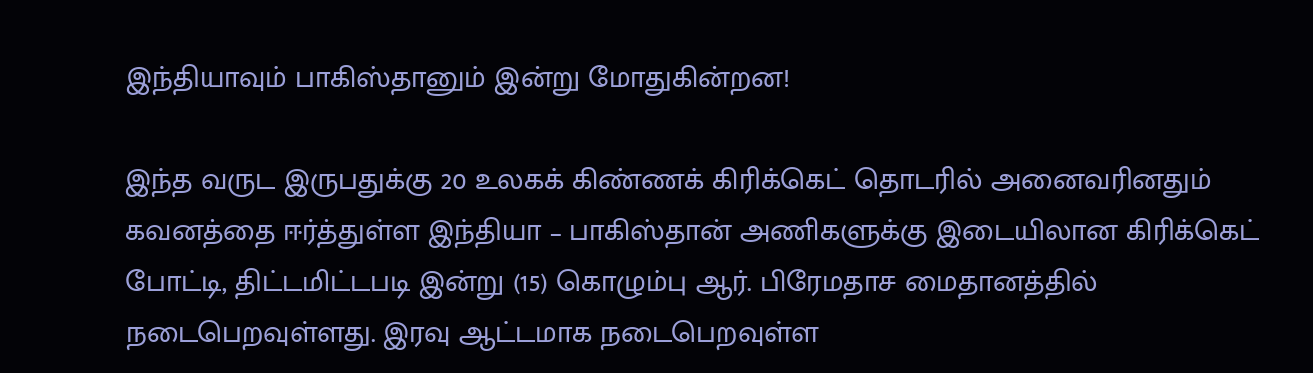இந்தியாவும் பாகிஸ்தானும் இன்று மோதுகின்றன!

இந்த வருட இருபதுக்கு 20 உலகக் கிண்ணக் கிரிக்கெட் தொடரில் அனைவரினதும் கவனத்தை ஈர்த்துள்ள இந்தியா – பாகிஸ்தான் அணிகளுக்கு இடையிலான கிரிக்கெட் போட்டி, திட்டமிட்டபடி இன்று (15) கொழும்பு ஆர். பிரேமதாச மைதானத்தில் நடைபெறவுள்ளது. இரவு ஆட்டமாக நடைபெறவுள்ள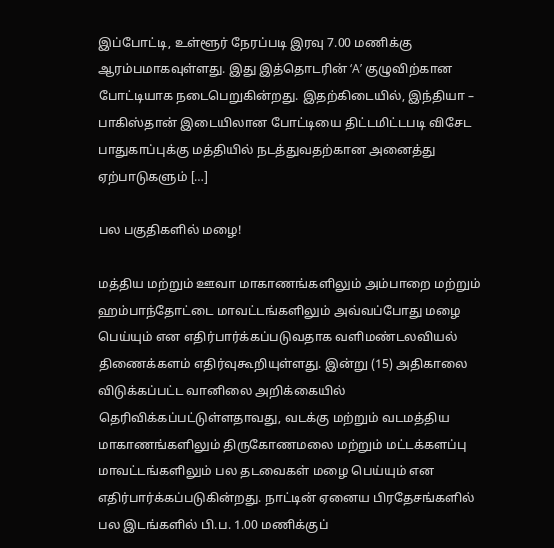இப்போட்டி, உள்ளூர் நேரப்படி இரவு 7.00 மணிக்கு ஆரம்பமாகவுள்ளது. இது இத்தொடரின் ‘A’ குழுவிற்கான போட்டியாக நடைபெறுகின்றது. இதற்கிடையில், இந்தியா – பாகிஸ்தான் இடையிலான போட்டியை திட்டமிட்டபடி விசேட பாதுகாப்புக்கு மத்தியில் நடத்துவதற்கான அனைத்து ஏற்பாடுகளும் […]

பல பகுதிகளில் மழை!

மத்திய மற்றும் ஊவா மாகாணங்களிலும் அம்பாறை மற்றும் ஹம்பாந்தோட்டை மாவட்டங்களிலும் அவ்வப்போது மழை பெய்யும் என எதிர்பார்க்கப்படுவதாக வளிமண்டலவியல் திணைக்களம் எதிர்வுகூறியுள்ளது. இன்று (15) அதிகாலை விடுக்கப்பட்ட வானிலை அறிக்கையில் தெரிவிக்கப்பட்டுள்ளதாவது, வடக்கு மற்றும் வடமத்திய மாகாணங்களிலும் திருகோணமலை மற்றும் மட்டக்களப்பு மாவட்டங்களிலும் பல தடவைகள் மழை பெய்யும் என எதிர்பார்க்கப்படுகின்றது. நாட்டின் ஏனைய பிரதேசங்களில் பல இடங்களில் பி.ப. 1.00 மணிக்குப்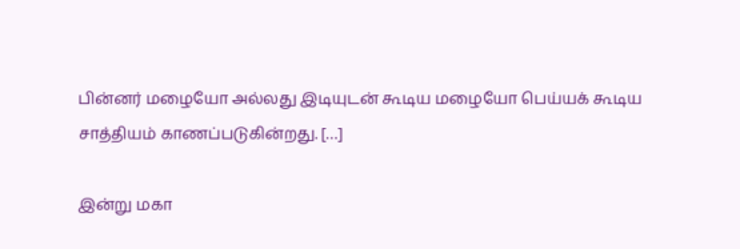பின்னர் மழையோ அல்லது இடியுடன் கூடிய மழையோ பெய்யக் கூடிய சாத்தியம் காணப்படுகின்றது. […]

இன்று மகா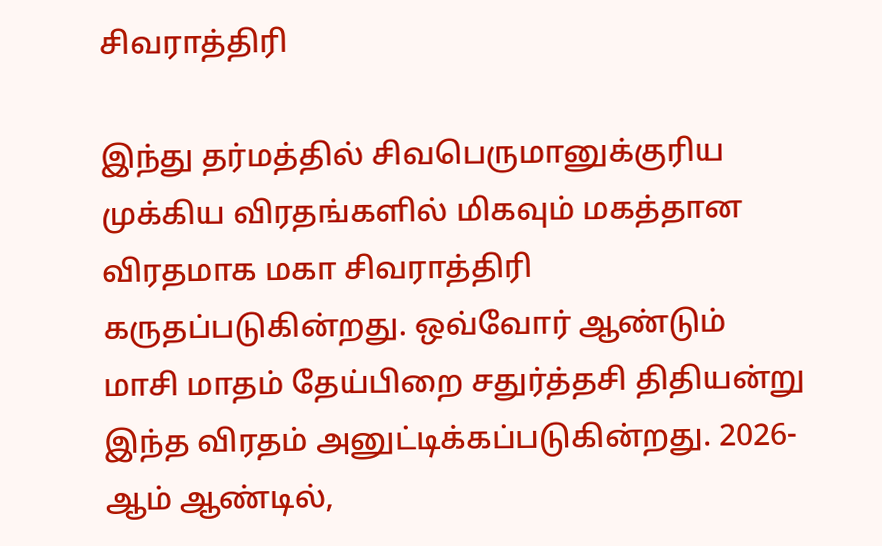சிவராத்திரி

இந்து தர்மத்தில் சிவபெருமானுக்குரிய முக்கிய விரதங்களில் மிகவும் மகத்தான விரதமாக மகா சிவராத்திரி கருதப்படுகின்றது. ஒவ்வோர் ஆண்டும் மாசி மாதம் தேய்பிறை சதுர்த்தசி திதியன்று இந்த விரதம் அனுட்டிக்கப்படுகின்றது. 2026-ஆம் ஆண்டில்,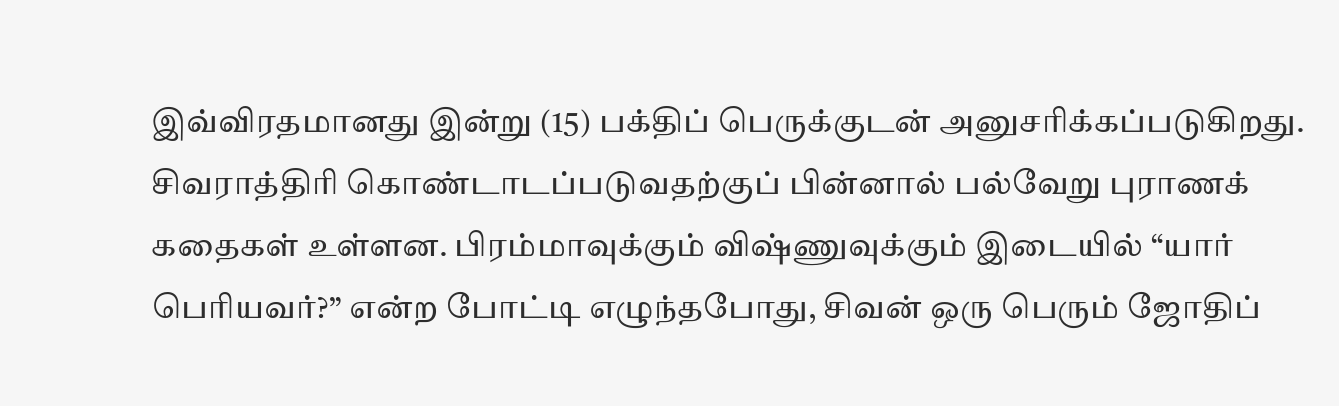இவ்விரதமானது இன்று (15) பக்திப் பெருக்குடன் அனுசரிக்கப்படுகிறது. சிவராத்திரி கொண்டாடப்படுவதற்குப் பின்னால் பல்வேறு புராணக் கதைகள் உள்ளன. பிரம்மாவுக்கும் விஷ்ணுவுக்கும் இடையில் “யார் பெரியவர்?” என்ற போட்டி எழுந்தபோது, சிவன் ஒரு பெரும் ஜோதிப்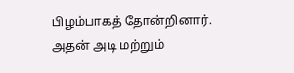பிழம்பாகத் தோன்றினார். அதன் அடி மற்றும்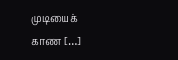முடியைக் காண […]